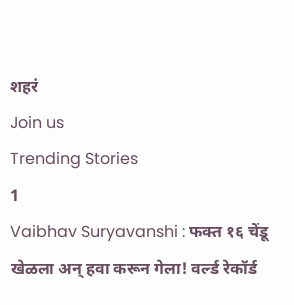शहरं
Join us
Trending Stories
1
Vaibhav Suryavanshi : फक्त १६ चेंडू खेळला अन् हवा करून गेला! वर्ल्ड रेकॉर्ड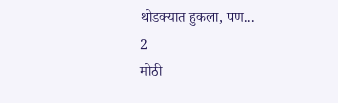थोडक्यात हुकला, पण...
2
मोठी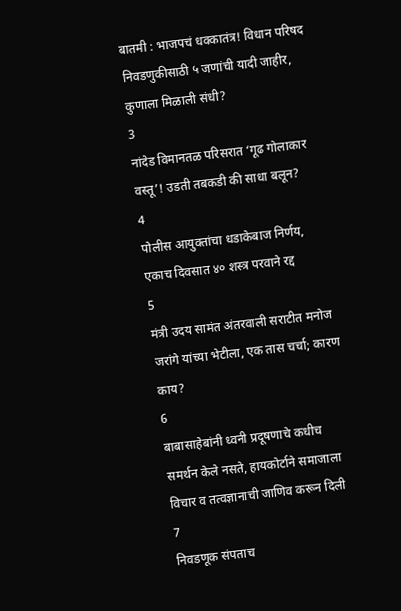बातमी : भाजपचं धक्कातंत्र! विधान परिषद निवडणुकीसाठी ५ जणांची यादी जाहीर, कुणाला मिळाली संधी?
3
नांदेड विमानतळ परिसरात ‘गूढ गोलाकार वस्तू’! उडती तबकडी की साधा बलून?
4
पोलीस आयुक्तांचा धडाकेबाज निर्णय, एकाच दिवसात ४० शस्त्र परवाने रद्द
5
मंत्री उदय सामंत अंतरवाली सराटीत मनोज जरांगे यांच्या भेटीला, एक तास चर्चा; कारण काय?
6
बाबासाहेबांनी ध्वनी प्रदूषणाचे कधीच समर्थन केले नसते, हायकोर्टाने समाजाला विचार व तत्वज्ञानाची जाणिव करून दिली
7
निवडणूक संपताच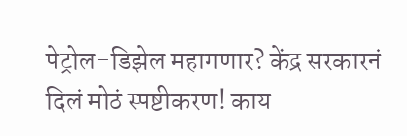पेट्रोल-डिझेल महागणार? केंद्र सरकारनं दिलं मोठं स्पष्टीकरण! काय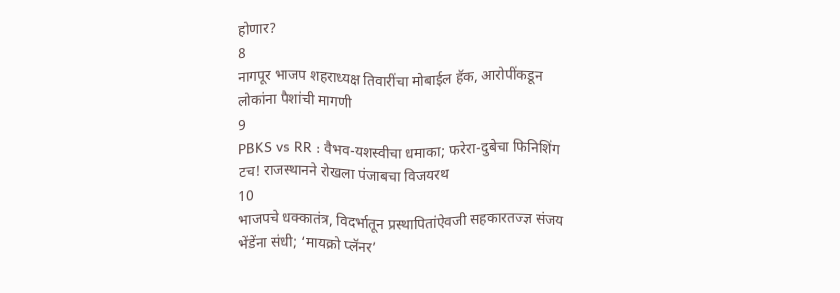होणार?
8
नागपूर भाजप शहराध्यक्ष तिवारींचा मोबाईल हॅक, आरोपींकडून लोकांना पैशांची मागणी
9
PBKS vs RR : वैभव-यशस्वीचा धमाका; फरेरा-दुबेचा फिनिशिंग टच! राजस्थानने रोखला पंजाबचा विजयरथ
10
भाजपचे धक्कातंत्र, विदर्भातून प्रस्थापितांऐवजी सहकारतज्ज्ञ संजय भेंडेंना संधी; ‘मायक्रो प्लॅनर’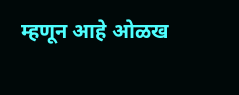म्हणून आहे ओळख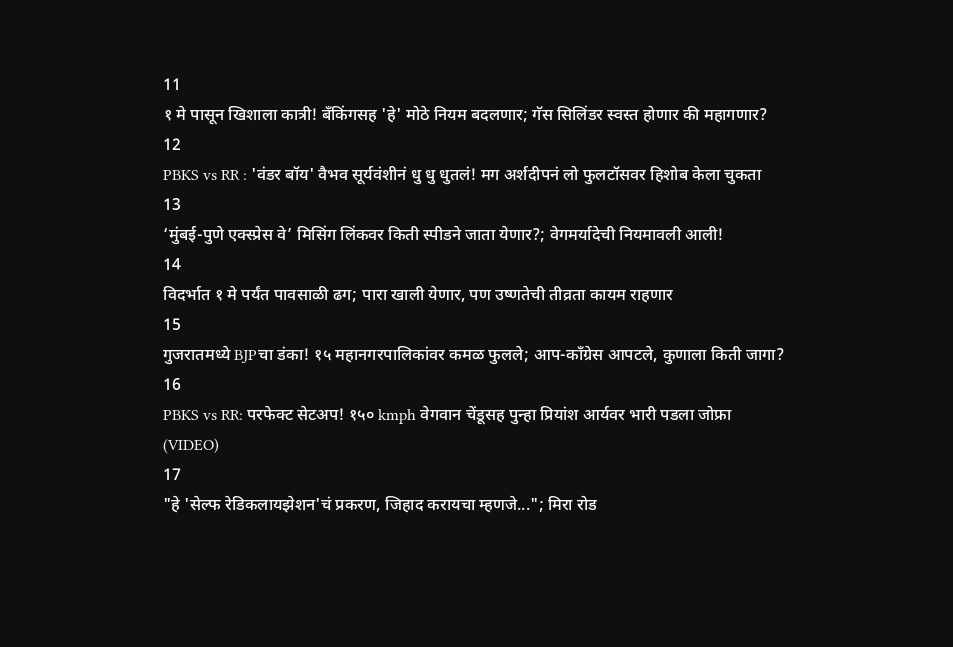11
१ मे पासून खिशाला कात्री! बँकिंगसह 'हे' मोठे नियम बदलणार; गॅस सिलिंडर स्वस्त होणार की महागणार?
12
PBKS vs RR : 'वंडर बॉय' वैभव सूर्यवंशीनं धु धु धुतलं! मग अर्शदीपनं लो फुलटॉसवर हिशोब केला चुकता
13
‘मुंबई-पुणे एक्स्प्रेस वे’ मिसिंग लिंकवर किती स्पीडने जाता येणार?; वेगमर्यादेची नियमावली आली!
14
विदर्भात १ मे पर्यंत पावसाळी ढग; पारा खाली येणार, पण उष्णतेची तीव्रता कायम राहणार
15
गुजरातमध्ये BJPचा डंका! १५ महानगरपालिकांवर कमळ फुलले; आप-काँग्रेस आपटले, कुणाला किती जागा?
16
PBKS vs RR: परफेक्ट सेटअप! १५० kmph वेगवान चेंडूसह पुन्हा प्रियांश आर्यवर भारी पडला जोफ्रा (VIDEO)
17
"हे 'सेल्फ रेडिकलायझेशन'चं प्रकरण, जिहाद करायचा म्हणजे..."; मिरा रोड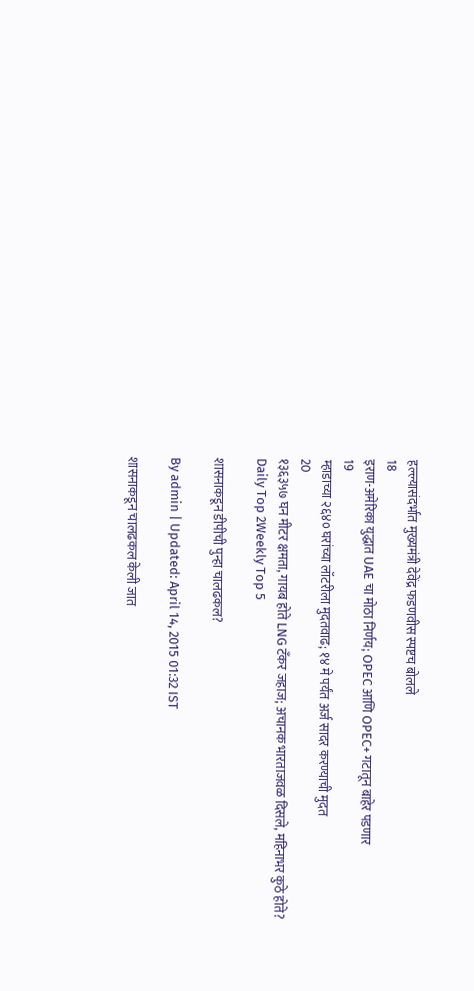हल्ल्यासंदर्भात मुख्यमंत्री देवेंद्र फडणवीस स्पष्टच बोलले
18
इराण-अमेरिका युद्धात UAE चा मोठा निर्णय; OPEC आणि OPEC+ गटातून बाहेर पडणार
19
म्हाडाच्या २६४० घरांच्या लॉटरीला मुदतवाढ; १४ मे पर्यंत अर्ज सादर करण्याची मुदत
20
१३६३५७ घन मीटर क्षमता, गायब होते LNG टँकर जहाज; अचानक भारताजवळ दिसले, महिनाभर कुठे होते?
Daily Top 2Weekly Top 5

शासनाकडून डीपीची पुन्हा चालढकल?

By admin | Updated: April 14, 2015 01:32 IST

शासनाकडून चालढकल केली जात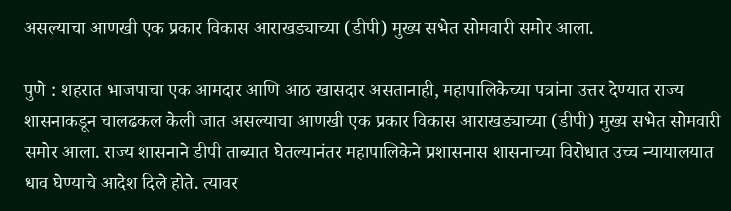असल्याचा आणखी एक प्रकार विकास आराखड्याच्या (डीपी) मुख्य सभेत सोमवारी समोर आला.

पुणे : शहरात भाजपाचा एक आमदार आणि आठ खासदार असतानाही, महापालिकेच्या पत्रांना उत्तर देण्यात राज्य शासनाकडून चालढकल केली जात असल्याचा आणखी एक प्रकार विकास आराखड्याच्या (डीपी) मुख्य सभेत सोमवारी समोर आला. राज्य शासनाने डीपी ताब्यात घेतल्यानंतर महापालिकेने प्रशासनास शासनाच्या विरोधात उच्च न्यायालयात धाव घेण्याचे आदेश दिले होते. त्यावर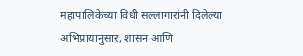महापालिकेच्या विधी सल्लागारांनी दिलेल्या अभिप्रायानुसार, शासन आणि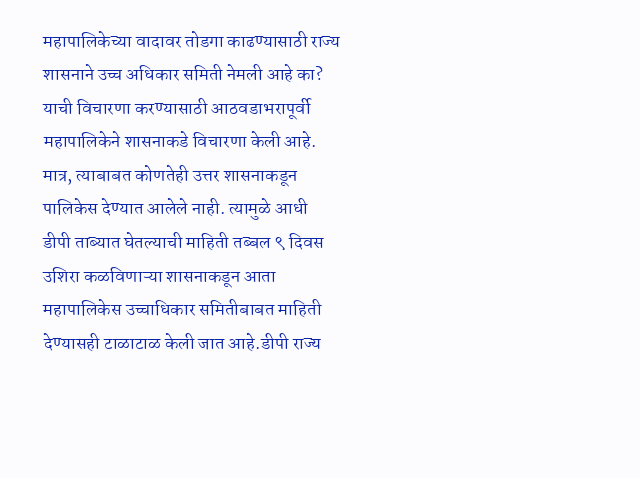महापालिकेच्या वादावर तोडगा काढण्यासाठी राज्य शासनाने उच्च अधिकार समिती नेमली आहे का? याची विचारणा करण्यासाठी आठवडाभरापूर्वी महापालिकेने शासनाकडे विचारणा केली आहे. मात्र, त्याबाबत कोणतेही उत्तर शासनाकडून पालिकेस देण्यात आलेले नाही. त्यामुळे आधी डीपी ताब्यात घेतल्याची माहिती तब्बल ९ दिवस उशिरा कळविणाऱ्या शासनाकडून आता महापालिकेस उच्चाधिकार समितीबाबत माहिती देण्यासही टाळाटाळ केली जात आहे.डीपी राज्य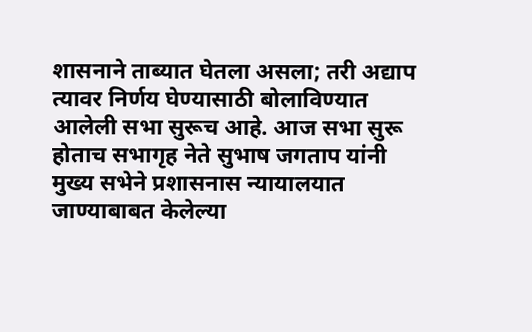शासनाने ताब्यात घेतला असला; तरी अद्याप त्यावर निर्णय घेण्यासाठी बोलाविण्यात आलेली सभा सुरूच आहे. आज सभा सुरू होताच सभागृह नेते सुभाष जगताप यांनी मुख्य सभेने प्रशासनास न्यायालयात जाण्याबाबत केलेल्या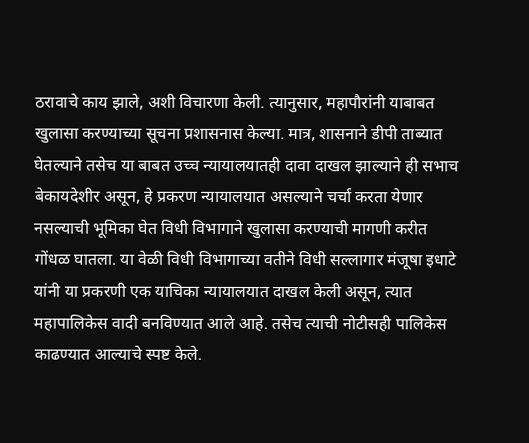ठरावाचे काय झाले, अशी विचारणा केली. त्यानुसार, महापौरांनी याबाबत खुलासा करण्याच्या सूचना प्रशासनास केल्या. मात्र, शासनाने डीपी ताब्यात घेतल्याने तसेच या बाबत उच्च न्यायालयातही दावा दाखल झाल्याने ही सभाच बेकायदेशीर असून, हे प्रकरण न्यायालयात असल्याने चर्चा करता येणार नसल्याची भूमिका घेत विधी विभागाने खुलासा करण्याची मागणी करीत गोंधळ घातला. या वेळी विधी विभागाच्या वतीने विधी सल्लागार मंजूषा इधाटे यांनी या प्रकरणी एक याचिका न्यायालयात दाखल केली असून, त्यात महापालिकेस वादी बनविण्यात आले आहे. तसेच त्याची नोटीसही पालिकेस काढण्यात आल्याचे स्पष्ट केले.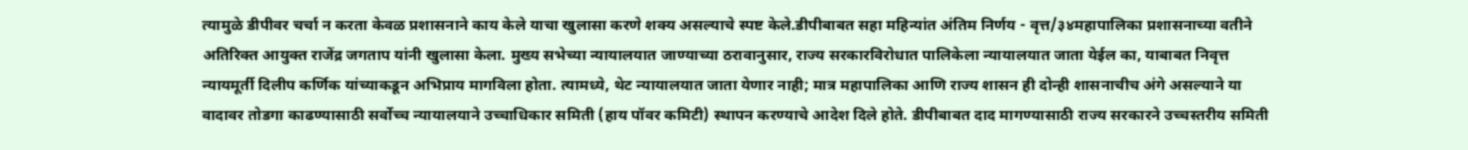त्यामुळे डीपीवर चर्चा न करता केवळ प्रशासनाने काय केले याचा खुलासा करणे शक्य असल्याचे स्पष्ट केले.डीपीबाबत सहा महिन्यांत अंतिम निर्णय - वृत्त/३४महापालिका प्रशासनाच्या वतीने अतिरिक्त आयुक्त राजेंद्र जगताप यांनी खुलासा केला. मुख्य सभेच्या न्यायालयात जाण्याच्या ठरावानुसार, राज्य सरकारविरोधात पालिकेला न्यायालयात जाता येईल का, याबाबत निवृत्त न्यायमूर्ती दिलीप कर्णिक यांच्याकडून अभिप्राय मागविला होता. त्यामध्ये, थेट न्यायालयात जाता येणार नाही; मात्र महापालिका आणि राज्य शासन ही दोन्ही शासनाचीच अंगे असल्याने या वादावर तोडगा काढण्यासाठी सर्वोच्च न्यायालयाने उच्चाधिकार समिती (हाय पॉवर कमिटी) स्थापन करण्याचे आदेश दिले होते. डीपीबाबत दाद मागण्यासाठी राज्य सरकारने उच्चस्तरीय समिती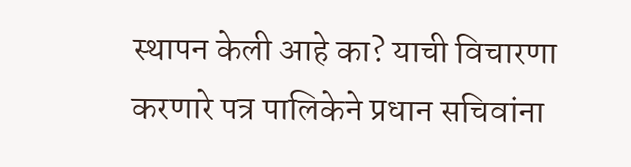स्थापन केली आहे का? याची विचारणा करणारे पत्र पालिकेने प्रधान सचिवांना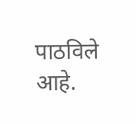पाठविले आहे.